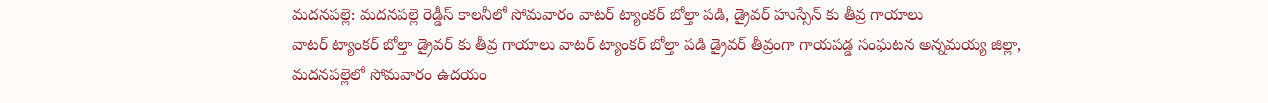మదనపల్లె: మదనపల్లె రెడ్డీస్ కాలనీలో సోమవారం వాటర్ ట్యాంకర్ బోల్తా పడి, డ్రైవర్ హుస్సేన్ కు తీవ్ర గాయాలు
వాటర్ ట్యాంకర్ బోల్తా డ్రైవర్ కు తీవ్ర గాయాలు వాటర్ ట్యాంకర్ బోల్తా పడి డ్రైవర్ తీవ్రంగా గాయపడ్డ సంఘటన అన్నమయ్య జిల్లా, మదనపల్లెలో సోమవారం ఉదయం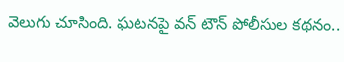వెలుగు చూసింది. ఘటనపై వన్ టౌన్ పోలీసుల కథనం..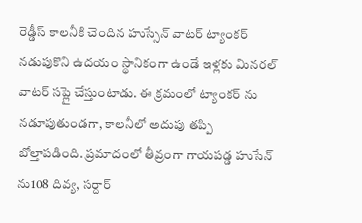రెడ్డీస్ కాలనీకి చెందిన హుస్సేన్ వాటర్ ట్యాంకర్ నడుపుకొని ఉదయం స్థానికంగా ఉండే ఇళ్లకు మినరల్ వాటర్ సప్లై చేస్తుంటాడు. ఈ క్రమంలో ట్యాంకర్ ను నడూపుతుండగా, కాలనీలో అదుపు తప్పి బోల్తాపడింది. ప్రమాదంలో తీవ్రంగా గాయపడ్డ హుసేన్ ను108 దివ్య, సర్దార్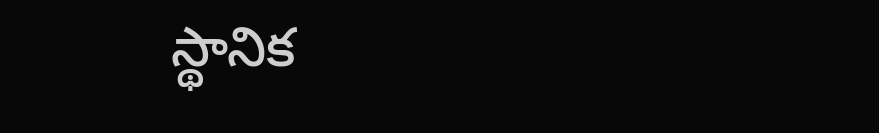స్థానిక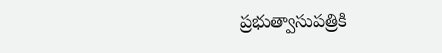ప్రభుత్వాసుపత్రికి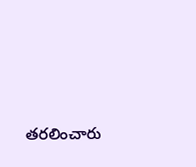తరలించారు